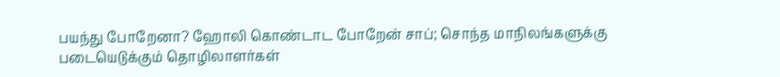பயந்து போறேனா? ஹோலி கொண்டாட போறேன் சாப்; சொந்த மாநிலங்களுக்கு படையெடுக்கும் தொழிலாளர்கள்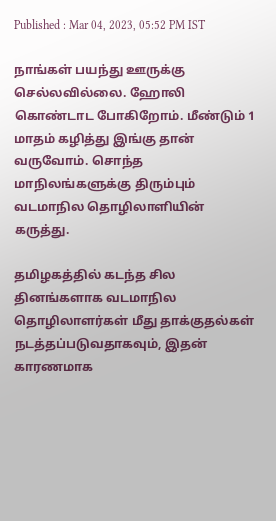Published : Mar 04, 2023, 05:52 PM IST

நாங்கள் பயந்து ஊருக்கு செல்லவில்லை. ஹோலி கொண்டாட போகிறோம். மீண்டும் 1 மாதம் கழித்து இங்கு தான் வருவோம். சொந்த மாநிலங்களுக்கு திரும்பும் வடமாநில தொழிலாளியின் கருத்து.

தமிழகத்தில் கடந்த சில தினங்களாக வடமாநில தொழிலாளர்கள் மீது தாக்குதல்கள் நடத்தப்படுவதாகவும், இதன் காரணமாக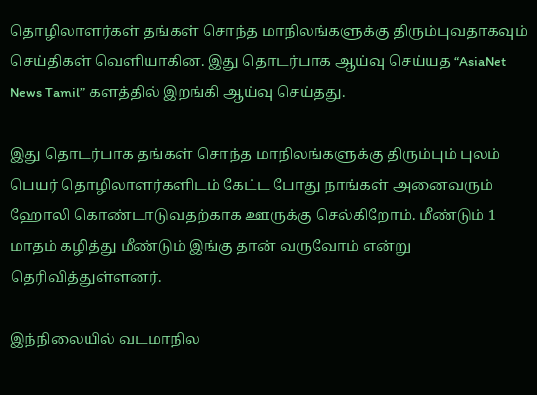தொழிலாளர்கள் தங்கள் சொந்த மாநிலங்களுக்கு திரும்புவதாகவும் செய்திகள் வெளியாகின. இது தொடர்பாக ஆய்வு செய்யத “AsiaNet News Tamil” களத்தில் இறங்கி ஆய்வு செய்தது.

இது தொடர்பாக தங்கள் சொந்த மாநிலங்களுக்கு திரும்பும் புலம் பெயர் தொழிலாளர்களிடம் கேட்ட போது நாங்கள் அனைவரும் ஹோலி கொண்டாடுவதற்காக ஊருக்கு செல்கிறோம். மீண்டும் 1 மாதம் கழித்து மீண்டும் இங்கு தான் வருவோம் என்று தெரிவித்துள்ளனர்.

இந்நிலையில் வடமாநில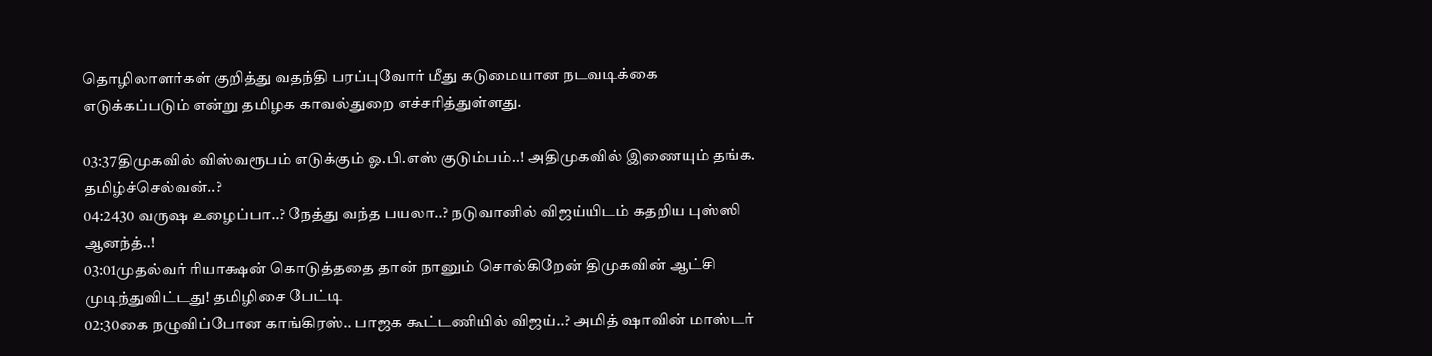தொழிலாளர்கள் குறித்து வதந்தி பரப்புவோர் மீது கடுமையான நடவடிக்கை எடுக்கப்படும் என்று தமிழக காவல்துறை எச்சரித்துள்ளது.

03:37திமுகவில் விஸ்வரூபம் எடுக்கும் ஓ.பி.எஸ் குடும்பம்..! அதிமுகவில் இணையும் தங்க. தமிழ்ச்செல்வன்..?
04:2430 வருஷ உழைப்பா..? நேத்து வந்த பயலா..? நடுவானில் விஜய்யிடம் கதறிய புஸ்ஸி ஆனந்த்..!
03:01முதல்வர் ரியாக்ஷன் கொடுத்ததை தான் நானும் சொல்கிறேன் திமுகவின் ஆட்சி முடிந்துவிட்டது! தமிழிசை பேட்டி
02:30கை நழுவிப்போன காங்கிரஸ்.. பாஜக கூட்டணியில் விஜய்..? அமித் ஷாவின் மாஸ்டர்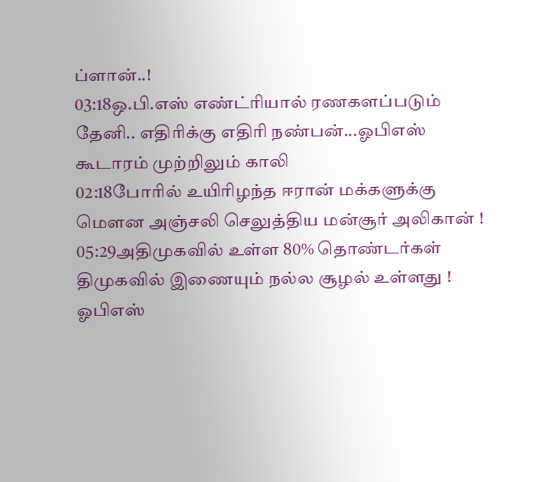ப்ளான்..!
03:18ஒ.பி.எஸ் எண்ட்ரியால் ரணகளப்படும் தேனி.. எதிரிக்கு எதிரி நண்பன்...ஓபிஎஸ் கூடாரம் முற்றிலும் காலி
02:18போரில் உயிரிழந்த ஈரான் மக்களுக்கு மௌன அஞ்சலி செலுத்திய மன்சூர் அலிகான் !
05:29அதிமுகவில் உள்ள 80% தொண்டர்கள் திமுகவில் இணையும் நல்ல சூழல் உள்ளது ! ஓபிஎஸ்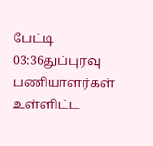பேட்டி
03:36துப்புரவு பணியாளர்கள் உள்ளிட்ட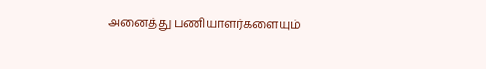அனைத்து பணியாளர்களையும்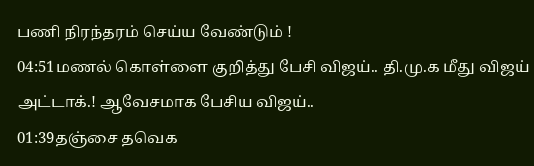பணி நிரந்தரம் செய்ய வேண்டும் !
04:51மணல் கொள்ளை குறித்து பேசி விஜய்.. தி.மு.க மீது விஜய் அட்டாக்.! ஆவேசமாக பேசிய விஜய்..
01:39தஞ்சை தவெக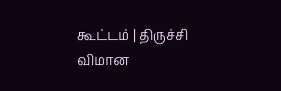கூட்டம் | திருச்சி விமான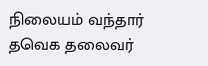நிலையம் வந்தார் தவெக தலைவர்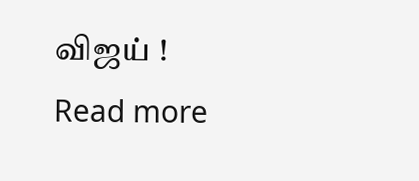விஜய் !
Read more